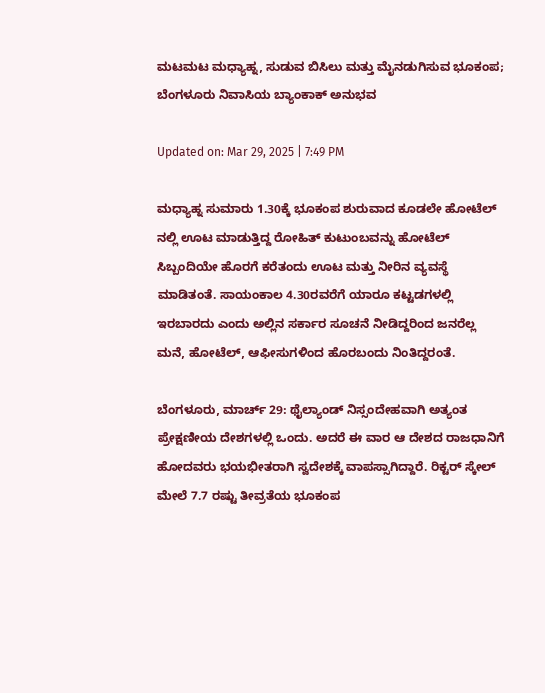ಮಟಮಟ ಮಧ್ಯಾಹ್ನ, ಸುಡುವ ಬಿಸಿಲು ಮತ್ತು ಮೈನಡುಗಿಸುವ ಭೂಕಂಪ; ಬೆಂಗಳೂರು ನಿವಾಸಿಯ ಬ್ಯಾಂಕಾಕ್ ಅನುಭವ

Updated on: Mar 29, 2025 | 7:49 PM

ಮಧ್ಯಾಹ್ನ ಸುಮಾರು 1.30ಕ್ಕೆ ಭೂಕಂಪ ಶುರುವಾದ ಕೂಡಲೇ ಹೋಟೆಲ್ ನಲ್ಲಿ ಊಟ ಮಾಡುತ್ತಿದ್ದ ರೋಹಿತ್ ಕುಟುಂಬವನ್ನು ಹೋಟೆಲ್ ಸಿಬ್ಬಂದಿಯೇ ಹೊರಗೆ ಕರೆತಂದು ಊಟ ಮತ್ತು ನೀರಿನ ವ್ಯವಸ್ಥೆ ಮಾಡಿತಂತೆ. ಸಾಯಂಕಾಲ 4.30ರವರೆಗೆ ಯಾರೂ ಕಟ್ಟಡಗಳಲ್ಲಿ ಇರಬಾರದು ಎಂದು ಅಲ್ಲಿನ ಸರ್ಕಾರ ಸೂಚನೆ ನೀಡಿದ್ದರಿಂದ ಜನರೆಲ್ಲ ಮನೆ, ಹೋಟೆಲ್, ಆಫೀಸುಗಳಿಂದ ಹೊರಬಂದು ನಿಂತಿದ್ದರಂತೆ.

ಬೆಂಗಳೂರು, ಮಾರ್ಚ್ 29: ಥೈಲ್ಯಾಂಡ್ ನಿಸ್ಸಂದೇಹವಾಗಿ ಅತ್ಯಂತ ಪ್ರೇಕ್ಷಣೀಯ ದೇಶಗಳಲ್ಲಿ ಒಂದು. ಅದರೆ ಈ ವಾರ ಆ ದೇಶದ ರಾಜಧಾನಿಗೆ ಹೋದವರು ಭಯಭೀತರಾಗಿ ಸ್ವದೇಶಕ್ಕೆ ವಾಪಸ್ಸಾಗಿದ್ದಾರೆ. ರಿಕ್ಟರ್ ಸ್ಕೇಲ್ ಮೇಲೆ 7.7 ರಷ್ಟು ತೀವ್ರತೆಯ ಭೂಕಂಪ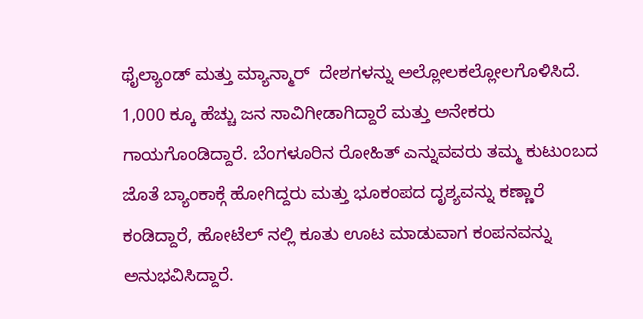ಥೈಲ್ಯಾಂಡ್ ಮತ್ತು ಮ್ಯಾನ್ಮಾರ್  ದೇಶಗಳನ್ನು ಅಲ್ಲೋಲಕಲ್ಲೋಲಗೊಳಿಸಿದೆ. 1,000 ಕ್ಕೂ ಹೆಚ್ಚು ಜನ ಸಾವಿಗೀಡಾಗಿದ್ದಾರೆ ಮತ್ತು ಅನೇಕರು ಗಾಯಗೊಂಡಿದ್ದಾರೆ. ಬೆಂಗಳೂರಿನ ರೋಹಿತ್ ಎನ್ನುವವರು ತಮ್ಮ ಕುಟುಂಬದ ಜೊತೆ ಬ್ಯಾಂಕಾಕ್ಗೆ ಹೋಗಿದ್ದರು ಮತ್ತು ಭೂಕಂಪದ ದೃಶ್ಯವನ್ನು ಕಣ್ಣಾರೆ ಕಂಡಿದ್ದಾರೆ, ಹೋಟೆಲ್ ನಲ್ಲಿ ಕೂತು ಊಟ ಮಾಡುವಾಗ ಕಂಪನವನ್ನು ಅನುಭವಿಸಿದ್ದಾರೆ.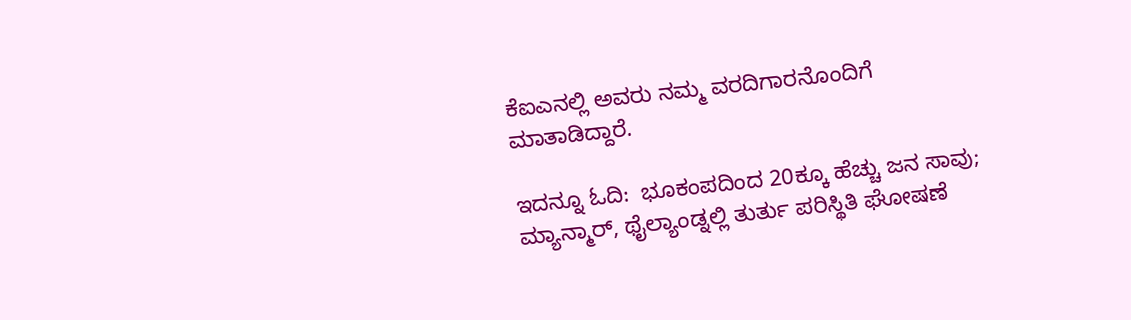ಕೆಐಎನಲ್ಲಿ ಅವರು ನಮ್ಮ ವರದಿಗಾರನೊಂದಿಗೆ ಮಾತಾಡಿದ್ದಾರೆ.

ಇದನ್ನೂ ಓದಿ:  ಭೂಕಂಪದಿಂದ 20ಕ್ಕೂ ಹೆಚ್ಚು ಜನ ಸಾವು; ಮ್ಯಾನ್ಮಾರ್, ಥೈಲ್ಯಾಂಡ್ನಲ್ಲಿ ತುರ್ತು ಪರಿಸ್ಥಿತಿ ಘೋಷಣೆ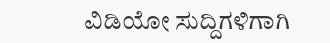ವಿಡಿಯೋ ಸುದ್ದಿಗಳಿಗಾಗಿ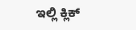ಇಲ್ಲಿ ಕ್ಲಿಕ್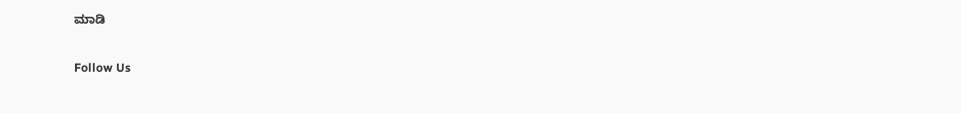ಮಾಡಿ

Follow Us